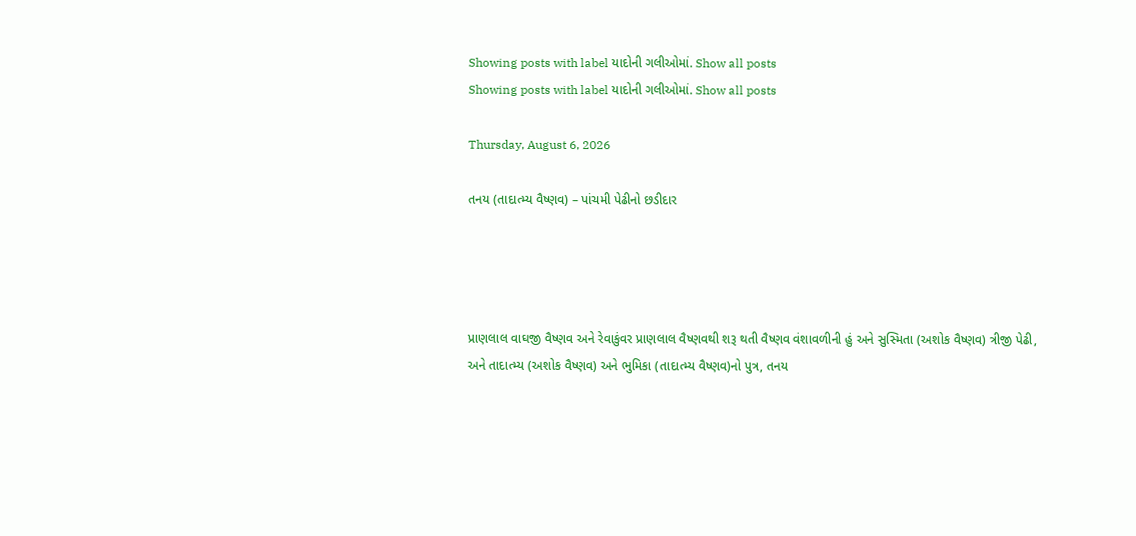Showing posts with label યાદોની ગલીઓમાં. Show all posts
Showing posts with label યાદોની ગલીઓમાં. Show all posts

Thursday, August 6, 2026

તનય (તાદાત્મ્ય વૈષ્ણવ) – પાંચમી પેઢીનો છડીદાર




પ્રાણલાલ વાઘજી વૈષ્ણવ અને રેવાકુંવર પ્રાણલાલ વૈષ્ણવથી શરૂ થતી વૈષ્ણવ વંશાવળીની હું અને સુસ્મિતા (અશોક વૈષ્ણવ) ત્રીજી પેઢી, અને તાદાત્મ્ય (અશોક વૈષ્ણવ) અને ભુમિકા (તાદાત્મ્ય વૈષ્ણવ)નો પુત્ર, તનય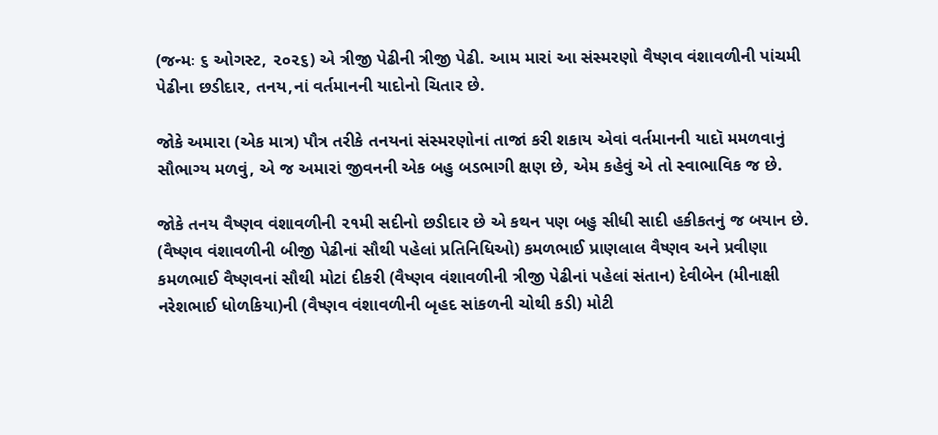(જન્મઃ ૬ ઓગસ્ટ, ૨૦૨૬) એ ત્રીજી પેઢીની ત્રીજી પેઢી. આમ મારાં આ સંસ્મરણો વૈષ્ણવ વંશાવળીની પાંચમી પેઢીના છડીદાર, તનય,નાં વર્તમાનની યાદોનો ચિતાર છે.

જોકે અમારા (એક માત્ર) પૌત્ર તરીકે તનયનાં સંસ્મરણોનાં તાજાં કરી શકાય એવાં વર્તમાનની યાદૉ મમળવાનું સૌભાગ્ય મળવું, એ જ અમારાં જીવનની એક બહુ બડભાગી ક્ષણ છે, એમ કહેવું એ તો સ્વાભાવિક જ છે.

જોકે તનય વૈષ્ણવ વંશાવળીની ૨૧મી સદીનો છડીદાર છે એ કથન પણ બહુ સીધી સાદી હકીકતનું જ બયાન છે. (વૈષ્ણવ વંશાવળીની બીજી પેઢીનાં સૌથી પહેલાં પ્રતિનિધિઓ) કમળભાઈ પ્રાણલાલ વૈષ્ણવ અને પ્રવીણા કમળભાઈ વૈષ્ણવનાં સૌથી મોટાં દીકરી (વૈષ્ણવ વંશાવળીની ત્રીજી પેઢીનાં પહેલાં સંતાન) દેવીબેન (મીનાક્ષી નરેશભાઈ ધોળકિયા)ની (વૈષ્ણવ વંશાવળીની બૃહદ સાંકળની ચોથી કડી) મોટી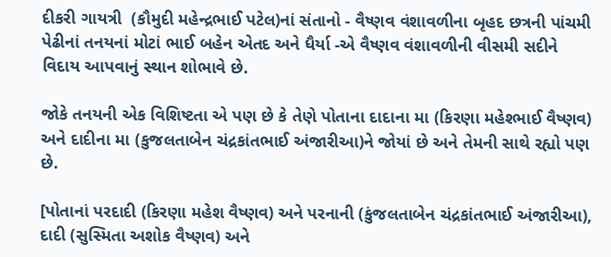દીકરી ગાયત્રી  (કૌમુદી મહેન્દ્રભાઈ પટેલ)નાં સંતાનો - વૈષ્ણવ વંશાવળીના બૃહદ છત્રની પાંચમી પેઢીનાં તનયનાં મોટાં ભાઈ બહેન એતદ અને ધૈર્યા -એ વૈષ્ણવ વંશાવળીની વીસમી સદીને વિદાય આપવાનું સ્થાન શોભાવે છે.

જોકે તનયની એક વિશિષ્ટતા એ પણ છે કે તેણે પોતાના દાદાના મા (કિરણા મહેશ્ભાઈ વૈષ્ણવ) અને દાદીના મા (કુજલતાબેન ચંદ્રકાંતભાઈ અંજારીઆ)ને જોયાં છે અને તેમની સાથે રહ્યો પણ છે.

[પોતાનાં પરદાદી (કિરણા મહેશ વૈષ્ણવ) અને પરનાની (કુંજલતાબેન ચંદ્રકાંતભાઈ અંજારીઆ), દાદી (સુસ્મિતા અશોક વૈષ્ણવ) અને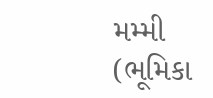મમ્મી (ભૂમિકા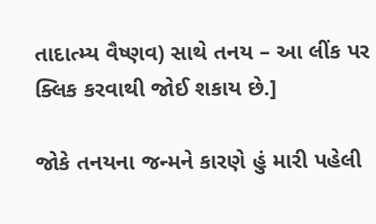તાદાત્મ્ય વૈષ્ણવ) સાથે તનય – આ લીંક પર ક્લિક કરવાથી જોઈ શકાય છે.]

જોકે તનયના જન્મને કારણે હું મારી પહેલી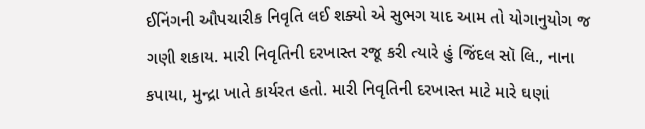ઈનિંગની ઔપચારીક નિવૃતિ લઈ શક્યો એ સુભગ યાદ આમ તો યોગાનુયોગ જ ગણી શકાય. મારી નિવૃતિની દરખાસ્ત રજૂ કરી ત્યારે હું જિંદલ સૉ લિ., નાના કપાયા, મુન્દ્રા ખાતે કાર્યરત હતો. મારી નિવૃતિની દરખાસ્ત માટે મારે ઘણાં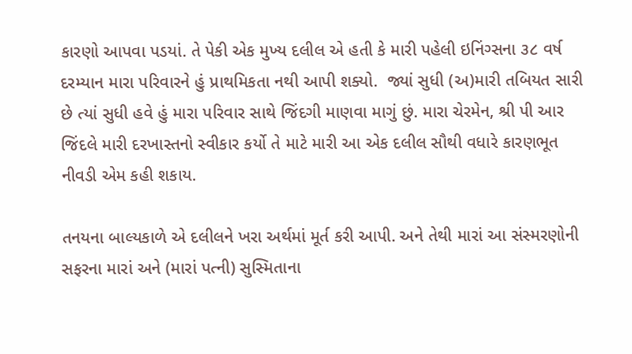કારણો આપવા પડયાં. તે પેકી એક મુખ્ય દલીલ એ હતી કે મારી પહેલી ઇનિંગ્સના ૩૮ વર્ષ દરમ્યાન મારા પરિવારને હું પ્રાથમિકતા નથી આપી શક્યો.  જ્યાં સુધી (અ)મારી તબિયત સારી છે ત્યાં સુધી હવે હું મારા પરિવાર સાથે જિંદગી માણવા માગું છું. મારા ચેરમેન, શ્રી પી આર જિંદલે મારી દરખાસ્તનો સ્વીકાર કર્યો તે માટે મારી આ એક દલીલ સૌથી વધારે કારણભૂત નીવડી એમ કહી શકાય.

તનયના બાલ્યકાળે એ દલીલને ખરા અર્થમાં મૂર્ત કરી આપી. અને તેથી મારાં આ સંસ્મરણોની સફરના મારાં અને (મારાં પત્ની) સુસ્મિતાના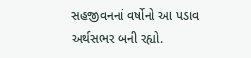સહજીવનનાં વર્ષોનો આ પડાવ અર્થસભર બની રહ્યો.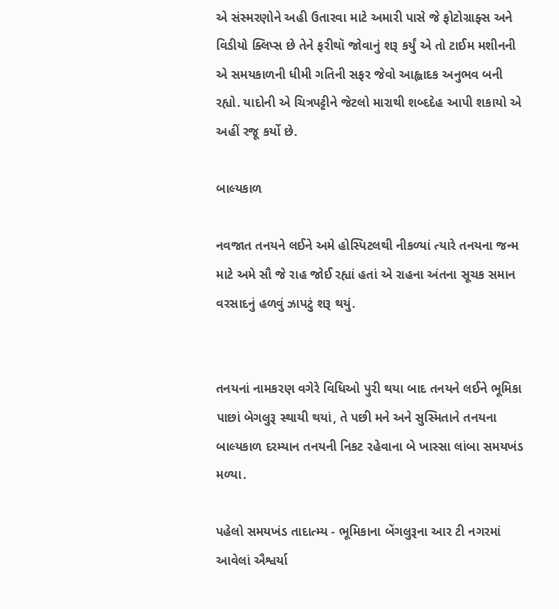એ સંસ્મરણોને અહી ઉતારવા માટે અમારી પાસે જે ફોટોગ્રાફ્સ અને વિડીયો ક્લિપ્સ છે તેને ફરીથૉ જોવાનું શરૂ કર્યું એ તો ટાઈમ મશીનની એ સમયકાળની ધીમી ગતિની સફર જેવો આહ્લાદક અનુભવ બની રહ્યો. યાદોની એ ચિત્રપટ્ટીને જેટલો મારાથી શબ્દદેહ આપી શકાયો એ અહીં રજૂ કર્યો છે.

બાલ્યકાળ

નવજાત તનયને લઈને અમે હોસ્પિટલથી નીકળ્યાં ત્યારે તનયના જન્મ માટે અમે સૌ જે રાહ જોઈ રહ્યાં હતાં એ રાહના અંતના સૂચક સમાન વરસાદનું હળવું ઝાપટું શરૂ થયું.


તનયનાં નામકરણ વગેરે વિધિઓ પુરી થયા બાદ તનયને લઈને ભૂમિકા પાછાં બેગલુરૂ સ્થાયી થયાં, તે પછી મને અને સુસ્મિતાને તનયના બાલ્યકાળ દરમ્યાન તનયની નિકટ રહેવાના બે ખાસ્સા લાંબા સમયખંડ મળ્યા.

પહેલો સમયખંડ તાદાત્મ્ય - ભૂમિકાના બેંગલુરૂના આર ટી નગરમાં આવેલાં ઐશ્વર્યા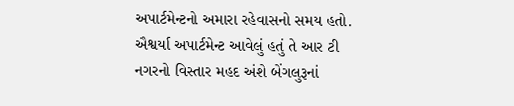અપાર્ટમેન્ટનો અમારા રહેવાસનો સમય હતો. ઐશ્વર્યા અપાર્ટમેન્ટ આવેલું હતું તે આર ટી નગરનો વિસ્તાર મહદ અંશે બેંગલુરૂનાં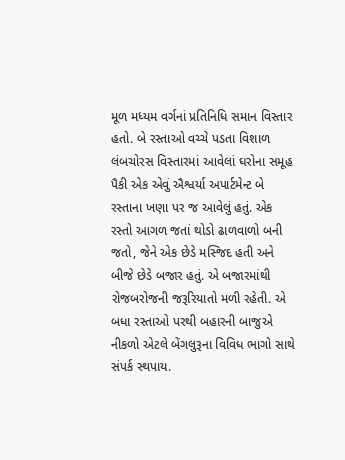મૂળ મધ્યમ વર્ગનાં પ્રતિનિધિ સમાન વિસ્તાર હતો. બે રસ્તાઓ વચ્ચે પડતા વિશાળ લંબચોરસ વિસ્તારમાં આવેલાં ઘરોના સમૂહ પૈકી એક એવું ઐશ્વર્યા અપાર્ટમેન્ટ બે રસ્તાના ખણા પર જ આવેલું હતું. એક રસ્તો આગળ જતાં થોડો ઢાળવાળો બની જતો, જેને એક છેડે મસ્જિદ હતી અને બીજે છેડે બજાર હતું. એ બજારમાંથી  રોજબરોજની જરૂરિયાતો મળી રહેતી. એ બધા રસ્તાઓ પરથી બહારની બાજુએ નીકળો એટલે બેંગલુરૂના વિવિધ ભાગો સાથે સંપર્ક સ્થપાય.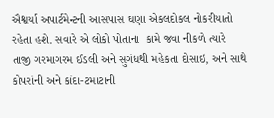ઐશ્વર્યા અપાર્ટમેન્ટની આસપાસ ઘણા એકલદોકલ નોકરીયાતો રહેતા હશે. સવારે એ લોકો પોતાના  કામે જવા નીકળે ત્યારે તાજી ગરમાગરમ ઈડલી અને સુગંધથી મહેકતા દોસાઇ, અને સાથે કોપરાંની અને કાંદા-ટમાટાની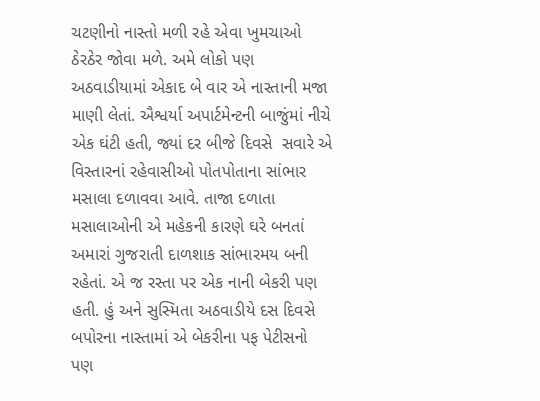ચટણીનો નાસ્તો મળી રહે એવા ખુમચાઓ ઠેરઠેર જોવા મળે. અમે લોકો પણ અઠવાડીયામાં એકાદ બે વાર એ નાસ્તાની મજા માણી લેતાં. ઐશ્વર્યા અપાર્ટમેન્ટની બાજુંમાં નીચે એક ઘંટી હતી, જ્યાં દર બીજે દિવસે  સવારે એ વિસ્તારનાં રહેવાસીઓ પોતપોતાના સાંભાર મસાલા દળાવવા આવે. તાજા દળાતા મસાલાઓની એ મહેકની કારણે ઘરે બનતાં અમારાં ગુજરાતી દાળશાક સાંભારમય બની રહેતાં. એ જ રસ્તા પર એક નાની બેકરી પણ હતી. હું અને સુસ્મિતા અઠવાડીયે દસ દિવસે બપોરના નાસ્તામાં એ બેકરીના પફ પેટીસનો પણ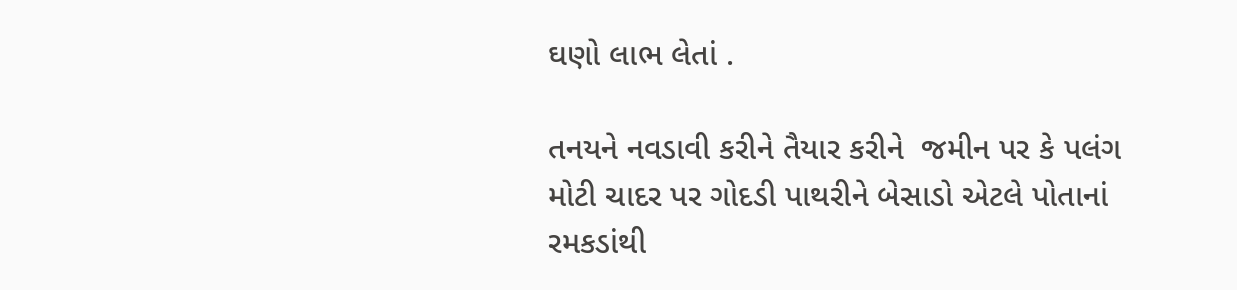ઘણો લાભ લેતાં .

તનયને નવડાવી કરીને તૈયાર કરીને  જમીન પર કે પલંગ મોટી ચાદર પર ગોદડી પાથરીને બેસાડો એટલે પોતાનાં રમકડાંથી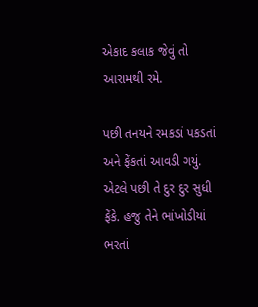એકાદ કલાક જેવું તો આરામથી રમે.

પછી તનયને રમકડાં પકડતાં અને ફેંકતાં આવડી ગયું. એટલે પછી તે દુર દુર સુધી ફેંકે. હજુ તેને ભાંખોડીયાં ભરતાં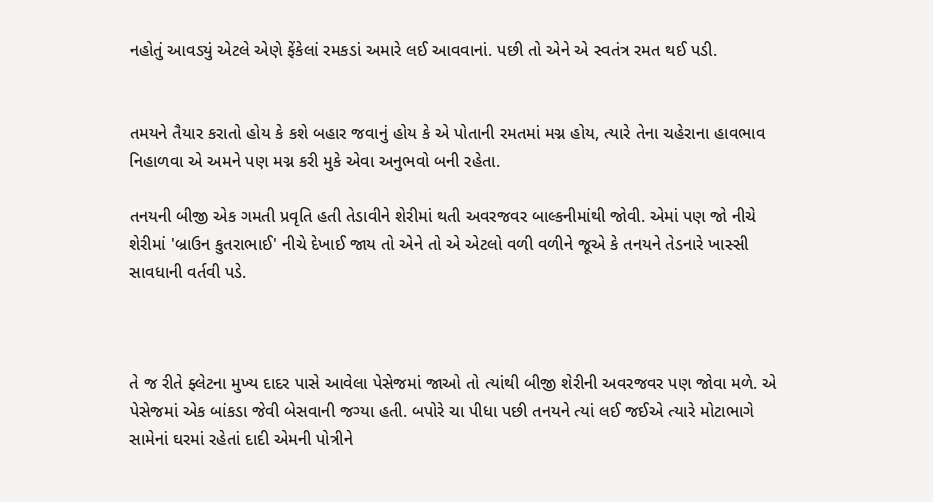નહોતું આવડ્યું એટલે એણે ફેંકેલાં રમકડાં અમારે લઈ આવવાનાં. પછી તો એને એ સ્વતંત્ર રમત થઈ પડી.


તમયને તૈયાર કરાતો હોય કે કશે બહાર જવાનું હોય કે એ પોતાની રમતમાં મગ્ન હોય, ત્યારે તેના ચહેરાના હાવભાવ નિહાળવા એ અમને પણ મગ્ન કરી મુકે એવા અનુભવો બની રહેતા.

તનયની બીજી એક ગમતી પ્રવૃતિ હતી તેડાવીને શેરીમાં થતી અવરજવર બાલ્કનીમાંથી જોવી. એમાં પણ જો નીચે શેરીમાં 'બ્રાઉન કુતરાભાઈ' નીચે દેખાઈ જાય તો એને તો એ એટલો વળી વળીને જૂએ કે તનયને તેડનારે ખાસ્સી સાવધાની વર્તવી પડે.



તે જ રીતે ફ્લેટના મુખ્ય દાદર પાસે આવેલા પેસેજમાં જાઓ તો ત્યાંથી બીજી શેરીની અવરજવર પણ જોવા મળે. એ પેસેજમાં એક બાંકડા જેવી બેસવાની જગ્યા હતી. બપોરે ચા પીધા પછી તનયને ત્યાં લઈ જઈએ ત્યારે મોટાભાગે સામેનાં ઘરમાં રહેતાં દાદી એમની પોત્રીને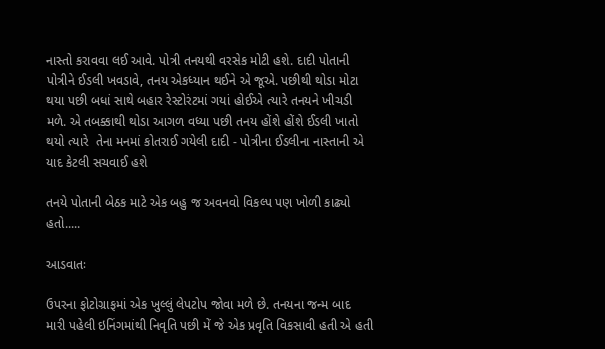નાસ્તો કરાવવા લઈ આવે. પોત્રી તનયથી વરસેક મોટી હશે. દાદી પોતાની પોત્રીને ઈડલી ખવડાવે, તનય એકધ્યાન થઈને એ જૂએ. પછીથી થોડા મોટા થયા પછી બધાં સાથે બહાર રેસ્ટોરંટમાં ગયાં હોઈએ ત્યારે તનયને ખીચડી મળે. એ તબક્કાથી થોડા આગળ વધ્યા પછી તનય હોંશે હોંશે ઈડલી ખાતો થયો ત્યારે  તેના મનમાં કોતરાઈ ગયેલી દાદી - પોત્રીના ઈડલીના નાસ્તાની એ યાદ કેટલી સચવાઈ હશે

તનયે પોતાની બેઠક માટે એક બહુ જ અવનવો વિકલ્પ પણ ખોળી કાઢ્યો હતો.....

આડવાતઃ

ઉપરના ફોટોગ્રાફમાં એક ખુલ્લું લેપટોપ જોવા મળે છે. તનયના જન્મ બાદ મારી પહેલી ઇનિંગમાંથી નિવૃતિ પછી મેં જે એક પ્રવૃતિ વિકસાવી હતી એ હતી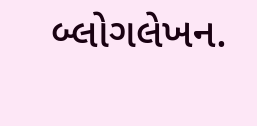બ્લોગલેખન.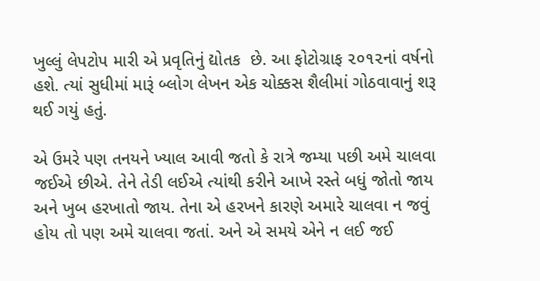ખુલ્લું લેપટોપ મારી એ પ્રવૃતિનું દ્યોતક  છે. આ ફોટોગ્રાફ ૨૦૧૨નાં વર્ષનો હશે. ત્યાં સુધીમાં મારૂં બ્લોગ લેખન એક ચોક્કસ શૈલીમાં ગોઠવાવાનું શરૂ થઈ ગયું હતું.

એ ઉમરે પણ તનયને ખ્યાલ આવી જતો કે રાત્રે જમ્યા પછી અમે ચાલવા જઈએ છીએ. તેને તેડી લઈએ ત્યાંથી કરીને આખે રસ્તે બધું જોતો જાય અને ખુબ હરખાતો જાય. તેના એ હરખને કારણે અમારે ચાલવા ન જવું હોય તો પણ અમે ચાલવા જતાં. અને એ સમયે એને ન લઈ જઈ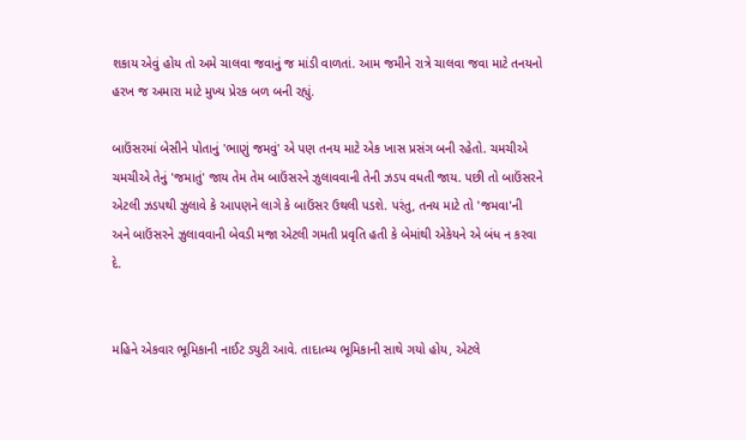શકાય એવું હોય તો અમે ચાલવા જવાનું જ માંડી વાળતાં. આમ જમીને રાત્રે ચાલવા જવા માટે તનયનો હરખ જ અમારા માટે મુખ્ય પ્રેરક બળ બની રહ્યું.

બાઉંસરમાં બેસીને પોતાનું 'ભાણું જમવું' એ પણ તનય માટે એક ખાસ પ્રસંગ બની રહેતો. ચમચીએ ચમચીએ તેનું 'જમાતું' જાય તેમ તેમ બાઉંસરને ઝુલાવવાની તેની ઝડપ વધતી જાય. પછી તો બાઉંસરને એટલી ઝડપથી ઝુલાવે કે આપણને લાગે કે બાઉંસર ઉથલી પડશે. પરંતુ, તનય માટે તો 'જમવા'ની અને બાઉંસરને ઝુલાવવાની બેવડી મજા એટલી ગમતી પ્રવૃતિ હતી કે બેમાંથી એકેયને એ બંધ ન કરવા દે.


મહિને એકવાર ભૂમિકાની નાઈટ ડ્યુટી આવે. તાદાત્મ્ય ભૂમિકાની સાથે ગયો હોય, એટલે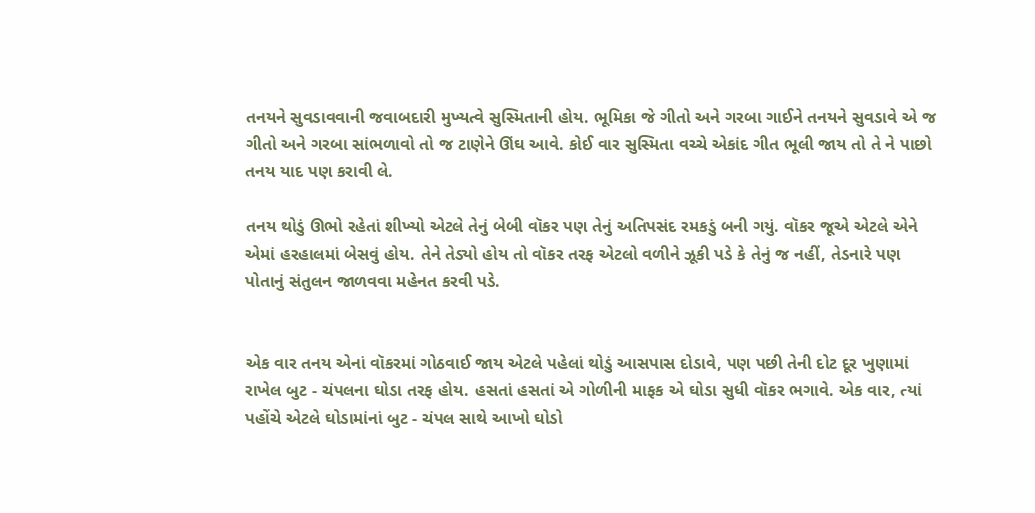તનયને સુવડાવવાની જવાબદારી મુખ્યત્વે સુસ્મિતાની હોય. ભૂમિકા જે ગીતો અને ગરબા ગાઈને તનયને સુવડાવે એ જ ગીતો અને ગરબા સાંભળાવો તો જ ટાણેને ઊંઘ આવે. કોઈ વાર સુસ્મિતા વચ્ચે એકાંદ ગીત ભૂલી જાય તો તે ને પાછો તનય યાદ પણ કરાવી લે.

તનય થોડું ઊભો રહેતાં શીખ્યો એટલે તેનું બેબી વૉકર પણ તેનું અતિપસંદ રમકડું બની ગયું. વૉકર જૂએ એટલે એને એમાં હરહાલમાં બેસવું હોય. તેને તેડ્યો હોય તો વૉકર તરફ એટલો વળીને ઝૂકી પડે કે તેનું જ નહીં, તેડનારે પણ પોતાનું સંતુલન જાળવવા મહેનત કરવી પડે.


એક વાર તનય એનાં વૉકરમાં ગોઠવાઈ જાય એટલે પહેલાં થોડું આસપાસ દોડાવે, પણ પછી તેની દોટ દૂર ખુણામાં રાખેલ બુટ - ચંપલના ઘોડા તરફ હોય. હસતાં હસતાં એ ગોળીની માફક એ ઘોડા સુધી વૉકર ભગાવે. એક વાર, ત્યાં પહોંચે એટલે ઘોડામાંનાં બુટ - ચંપલ સાથે આખો ઘોડો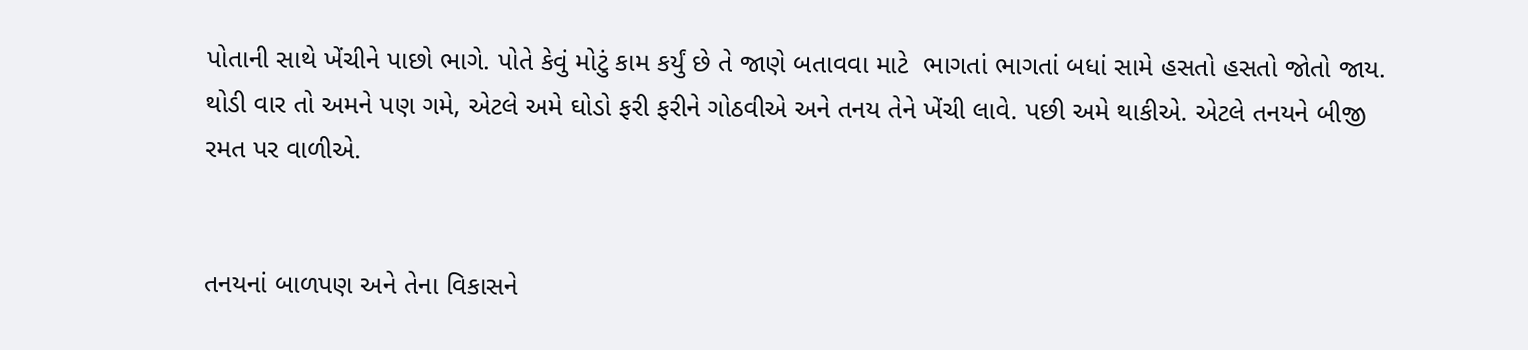પોતાની સાથે ખેંચીને પાછો ભાગે. પોતે કેવું મોટું કામ કર્યું છે તે જાણે બતાવવા માટે  ભાગતાં ભાગતાં બધાં સામે હસતો હસતો જોતો જાય. થોડી વાર તો અમને પણ ગમે, એટલે અમે ઘોડો ફરી ફરીને ગોઠવીએ અને તનય તેને ખેંચી લાવે. પછી અમે થાકીએ. એટલે તનયને બીજી રમત પર વાળીએ.


તનયનાં બાળપણ અને તેના વિકાસને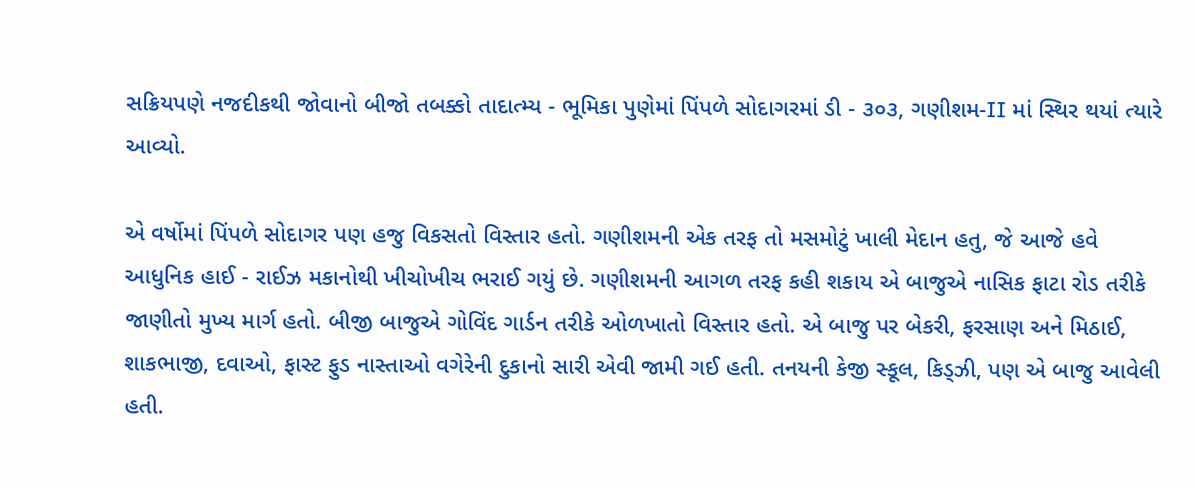સક્રિયપણે નજદીકથી જોવાનો બીજો તબક્કો તાદાત્મ્ય - ભૂમિકા પુણેમાં પિંપળે સોદાગરમાં ડી - ૩૦૩, ગણીશમ-II માં સ્થિર થયાં ત્યારે આવ્યો.

એ વર્ષોમાં પિંપળે સોદાગર પણ હજુ વિકસતો વિસ્તાર હતો. ગણીશમની એક તરફ તો મસમોટું ખાલી મેદાન હતુ, જે આજે હવે આધુનિક હાઈ - રાઈઝ મકાનોથી ખીચોખીચ ભરાઈ ગયું છે. ગણીશમની આગળ તરફ કહી શકાય એ બાજુએ નાસિક ફાટા રોડ તરીકે જાણીતો મુખ્ય માર્ગ હતો. બીજી બાજુએ ગોવિંદ ગાર્ડન તરીકે ઓળખાતો વિસ્તાર હતો. એ બાજુ પર બેકરી, ફરસાણ અને મિઠાઈ, શાકભાજી, દવાઓ, ફાસ્ટ ફુડ નાસ્તાઓ વગેરેની દુકાનો સારી એવી જામી ગઈ હતી. તનયની કેજી સ્કૂલ, કિડ્ઝી, પણ એ બાજુ આવેલી હતી.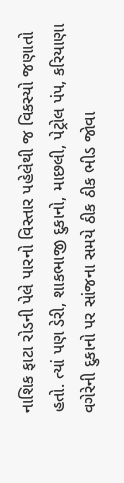નાશિક ફાટા રોડની પેલે પારનો વિસ્તાર પહેલેથી જ વિકસ્યો જણાતો હતો. ત્યાં પણ ડેરી, શાકભાજી દુકાનો, માછલી, પેટ્રોલ પંપ, કરિયાણા વગેરેની દુકાનો પર સાંજના સમયે ઠીક ઠીક ભીડ જોવા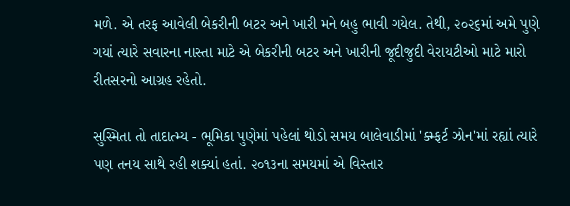મળે. એ તરફ આવેલી બેકરીની બટર અને ખારી મને બહુ ભાવી ગયેલ. તેથી, ૨૦૨૬માં અમે પુણે ગયાં ત્યારે સવારના નાસ્તા માટે એ બેકરીની બટર અને ખારીની જૂદીજુદી વેરાયટીઓ માટે મારો રીતસરનો આગ્રહ રહેતો.

સુસ્મિતા તો તાદાત્મ્ય - ભૂમિકા પુણેમાં પહેલાં થોડો સમય બાલેવાડીમાં 'ક્મ્ફર્ટ ઝોન'માં રહ્યાં ત્યારે પણ તનય સાથે રહી શક્યાં હતાં. ૨૦૧૩ના સમયમાં એ વિસ્તાર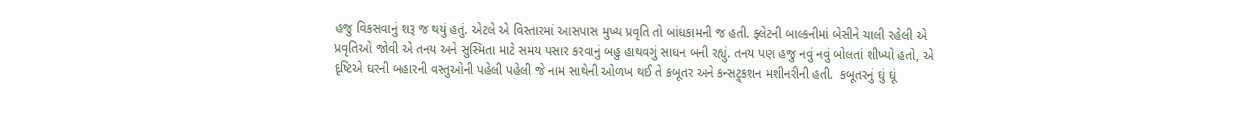હજુ વિકસવાનું શરૂ જ થયું હતું. એટલે એ વિસ્તારમાં આસપાસ મુખ્ય પ્રવૃતિ તો બાંધકામની જ હતી. ફ્લેટની બાલ્કનીમાં બેસીને ચાલી રહેલી એ પ્રવૃતિઓ જોવી એ તનય અને સુસ્મિતા માટે સમય પસાર કરવાનું બહુ હાથવગું સાધન બની રહ્યું. તનય પણ હજુ નવું નવું બોલતાં શીખ્યો હતો, એ દૃષ્ટિએ ઘરની બહારની વસ્તુઓની પહેલી પહેલી જે નામ સાથેની ઓળખ થઈ તે કબૂતર અને કન્સટ્ર્કશન મશીનરીની હતી.  કબૂતરનું ઘું ઘૂં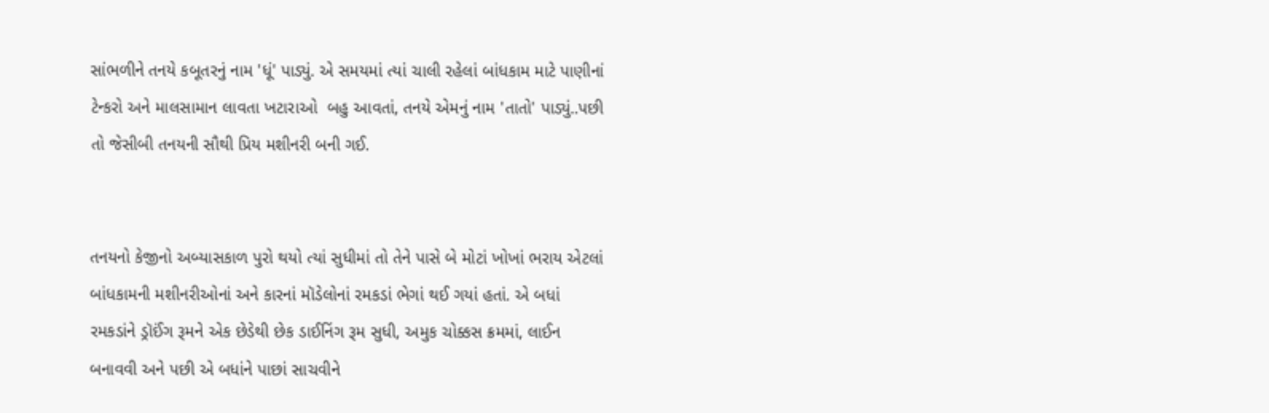સાંભળીને તનયે કબૂતરનું નામ 'ધૂં' પાડ્યું. એ સમયમાં ત્યાં ચાલી રહેલાં બાંધકામ માટે પાણીનાં ટેન્કરો અને માલસામાન લાવતા ખટારાઓ  બહુ આવતાં, તનયે એમનું નામ 'તાતો' પાડ્યું..પછી તો જેસીબી તનયની સૌથી પ્રિય મશીનરી બની ગઈ.


તનયનો કેજીનો અબ્યાસકાળ પુરો થયો ત્યાં સુધીમાં તો તેને પાસે બે મોટાં ખોખાં ભરાય એટલાં બાંધકામની મશીનરીઓનાં અને કારનાં મૉડેલોનાં રમકડાં ભેગાં થઈ ગયાં હતાં. એ બધાં રમકડાંને ડ્રૉઈંગ રૂમને એક છેડેથી છેક ડાઈનિંગ રૂમ સુધી, અમુક ચોક્કસ ક્રમમાં, લાઈન બનાવવી અને પછી એ બધાંને પાછાં સાચવીને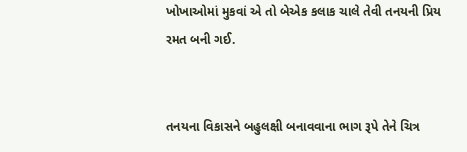ખોખાઓમાં મુકવાં એ તો બેએક કલાક ચાલે તેવી તનયની પ્રિય રમત બની ગઈ.


તનયના વિકાસને બહુલક્ષી બનાવવાના ભાગ રૂપે તેને ચિત્ર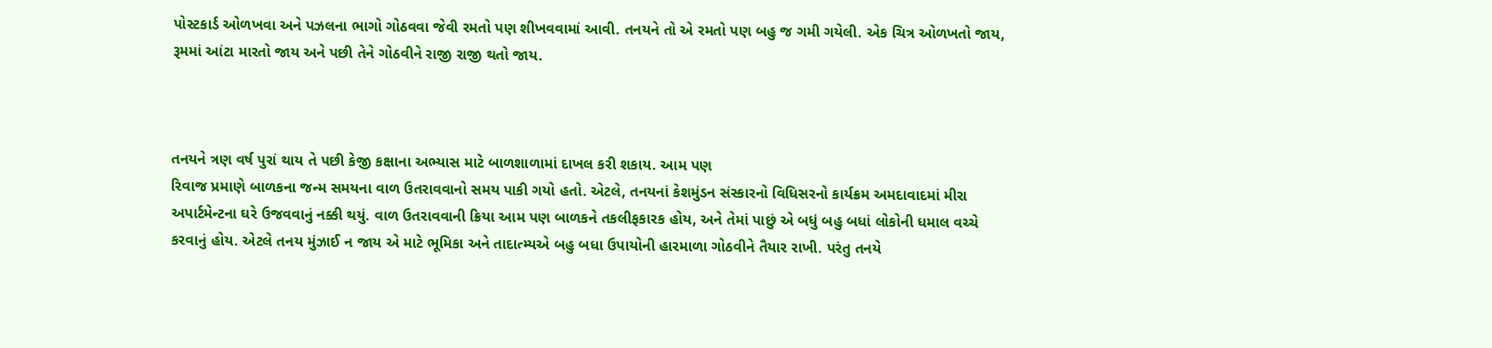પોસ્ટકાર્ડ ઓળખવા અને પઝલના ભાગો ગોઠવવા જેવી રમતો પણ શીખવવામાં આવી. તનયને તો એ રમતો પણ બહુ જ ગમી ગયેલી. એક ચિત્ર ઓળખતો જાય, રૂમમાં આંટા મારતો જાય અને પછી તેને ગોઠવીને રાજી રાજી થતો જાય.



તનયને ત્રણ વર્ષ પુરાં થાય તે પછી કેજી કક્ષાના અભ્યાસ માટે બાળશાળામાં દાખલ કરી શકાય. આમ પણ
રિવાજ પ્રમાણે બાળકના જન્મ સમયના વાળ ઉતરાવવાનો સમય પાકી ગયો હતો. એટલે, તનયનાં કેશમુંડન સંસ્કારનો વિધિસરનો કાર્યક્રમ અમદાવાદમાં મીરા અપાર્ટમેન્ટના ઘરે ઉજવવાનું નક્કી થયું. વાળ ઉતરાવવાની ક્રિયા આમ પણ બાળકને તકલીફકારક હોય, અને તેમાં પાછું એ બધું બહુ બધાં લોકોની ધમાલ વચ્ચે કરવાનું હોય. એટલે તનય મુંઝાઈ ન જાય એ માટે ભૂમિકા અને તાદાત્મ્યએ બહુ બધા ઉપાયોની હારમાળા ગોઠવીને તૈયાર રાખી. પરંતુ તનયે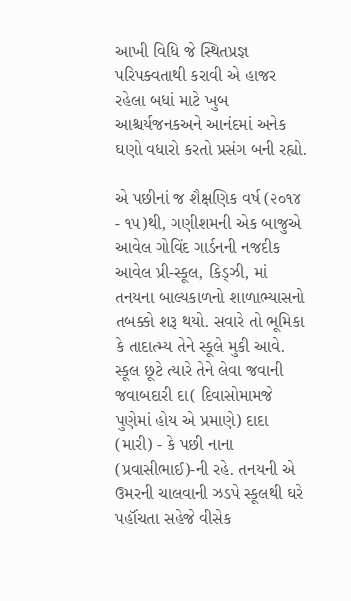આખી વિધિ જે સ્થિતપ્રજ્ઞ પરિપક્વતાથી કરાવી એ હાજર રહેલા બધાં માટે ખુબ આશ્ચર્યજનકઅને આનંદમાં અનેક ઘણો વધારો કરતો પ્રસંગ બની રહ્યો.

એ પછીનાં જ શૈક્ષણિક વર્ષ (૨૦૧૪ - ૧૫)થી, ગણીશમની એક બાજુએ આવેલ ગોવિંદ ગાર્ડનની નજદીક આવેલ પ્રી-સ્કૂલ, કિડ્ઝી, માં તનયના બાલ્યકાળનો શાળાભ્યાસનો તબક્કો શરૂ થયો. સવારે તો ભૂમિકા  કે તાદાત્મ્ય તેને સ્કૂલે મુકી આવે. સ્કૂલ છૂટે ત્યારે તેને લેવા જવાની જવાબદારી દા( દિવાસોમામજે પુણેમાં હોય એ પ્રમાણે) દાદા (મારી) - કે પછી નાના (પ્રવાસીભાઈ)-ની રહે. તનયની એ ઉમરની ચાલવાની ઝડપે સ્કૂલથી ઘરે પહૉંચતા સહેજે વીસેક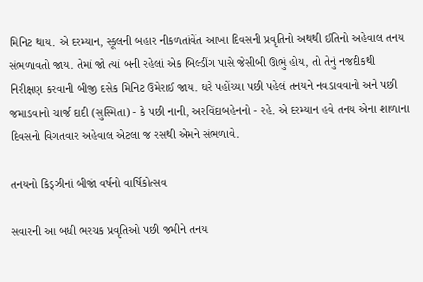મિનિટ થાય. એ દરમ્યાન, સ્કૂલની બહાર નીકળતાંવેંત આખા દિવસની પ્રવૃતિનો અથથી ઈતિનો અહેવાલ તનય સંભળાવતો જાય. તેમાં જો ત્યાં બની રહેલાં એક બિલ્ડીંગ પાસે જેસીબી ઊભું હોય, તો તેનું નજદીકથી નિરીક્ષણ કરવાની બીજી દસેક મિનિટ ઉમેરાઈ જાય. ઘરે પહોંચ્યા પછી પહેલં તનયને નવડાવવાનો અને પછી જમાડવાનો ચાર્જ દાદી (સુસ્મિતા) - કે પછી નાની, અરવિંદાબહેનનો - રહે. એ દરમ્યાન હવે તનય એના શાળાના દિવસનો વિગતવાર અહેવાલ એટલા જ રસથી એમને સંભળાવે.

તનયનો કિડ્ઝીનાં બીજાં વર્ષનો વાર્ષિકોત્સવ

સવારની આ બધી ભરચક પ્રવૃતિઓ પછી જમીને તનય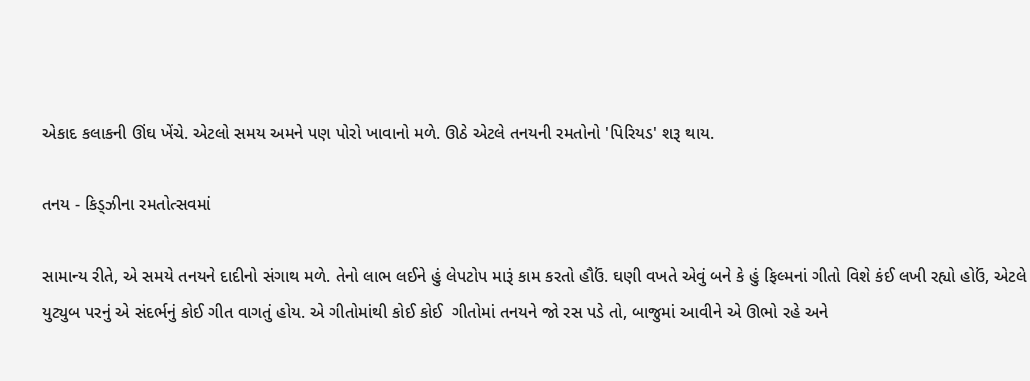એકાદ કલાકની ઊંઘ ખેંચે. એટલો સમય અમને પણ પોરો ખાવાનો મળે. ઊઠે એટલે તનયની રમતોનો 'પિરિયડ' શરૂ થાય.

તનય - કિડ્ઝીના રમતોત્સવમાં

સામાન્ય રીતે, એ સમયે તનયને દાદીનો સંગાથ મળે. તેનો લાભ લઈને હું લેપટોપ મારૂં કામ કરતો હૌઉં. ઘણી વખતે એવું બને કે હું ફિલ્મનાં ગીતો વિશે કંઈ લખી રહ્યો હોઉં, એટલે યુટ્યુબ પરનું એ સંદર્ભનું કોઈ ગીત વાગતું હોય. એ ગીતોમાંથી કોઈ કોઈ  ગીતોમાં તનયને જો રસ પડે તો, બાજુમાં આવીને એ ઊભો રહે અને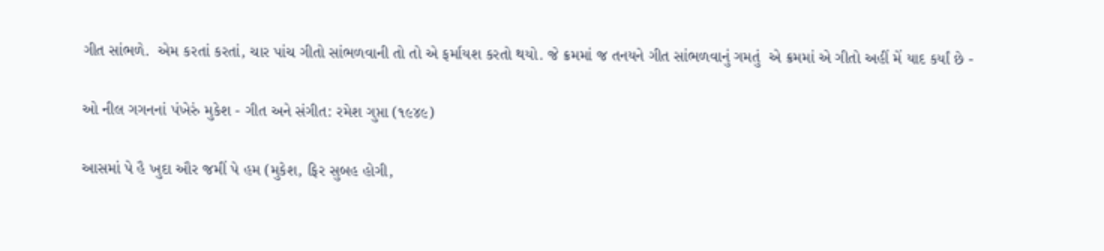ગીત સાંભળે.  એમ કરતાં કરતાં, ચાર પાંચ ગીતો સાંભળવાની તો તો એ ફર્માયશ કરતો થયો. જે ક્રમમાં જ તનયને ગીત સાંભળવાનું ગમતું  એ ક્રમમાં એ ગીતો અહીં મેં યાદ કર્યાં છે -

ઓ નીલ ગગનનાં પંખેરું મુકેશ - ગીત અને સંગીત: રમેશ ગુપ્તા (૧૯૪૯)

આસમાં પે હૈ ખુદા ઔર જમીં પે હમ (મુકેશ, ફિર સુબહ હોગી,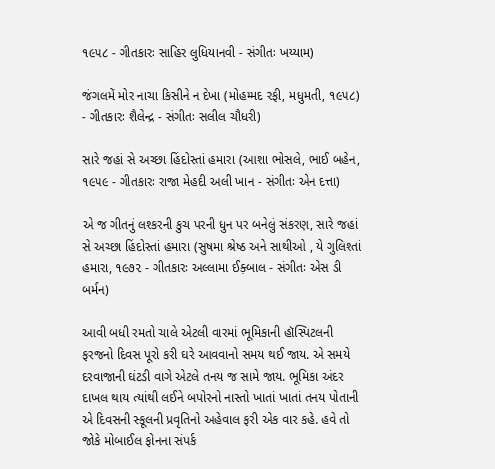૧૯૫૮ - ગીતકારઃ સાહિર લુધિયાનવી - સંગીતઃ ખય્યામ)

જંગલમેં મોર નાચા કિસીને ન દેખા (મોહમ્મદ રફી, મધુમતી, ૧૯૫૮) - ગીતકારઃ શૈલેન્દ્ર - સંગીતઃ સલીલ ચૌધરી)

સારે જહાં સે અચ્છા હિંદોસ્તાં હમારા (આશા ભોસલે, ભાઈ બહેન, ૧૯૫૯ - ગીતકારઃ રાજા મેહદી અલી ખાન - સંગીતઃ એન દત્તા)

એ જ ગીતનું લશ્કરની કુચ પરની ધુન પર બનેલું સંકરણ, સારે જહાં સે અચ્છા હિંદોસ્તાં હમારા (સુષમા શ્રેષ્ઠ અને સાથીઓ , યે ગુલિશ્તાં હમારા, ૧૯૭૨ - ગીતકારઃ અલ્લામા ઈક઼્બાલ - સંગીતઃ એસ ડી બર્મન)

આવી બધી રમતો ચાલે એટલી વારમાં ભૂમિકાની હૉસ્પિટલની ફરજનો દિવસ પૂરો કરી ઘરે આવવાનો સમય થઈ જાય. એ સમયે દરવાજાની ઘંટડી વાગે એટલે તનય જ સામે જાય. ભૂમિકા અંદર દાખલ થાય ત્યાંથી લઈને બપોરનો નાસ્તો ખાતાં ખાતાં તનય પોતાની એ દિવસની સ્કૂલની પ્રવૃતિનો અહેવાલ ફરી એક વાર કહે. હવે તો જોકે મોબાઈલ ફોનના સંપર્ક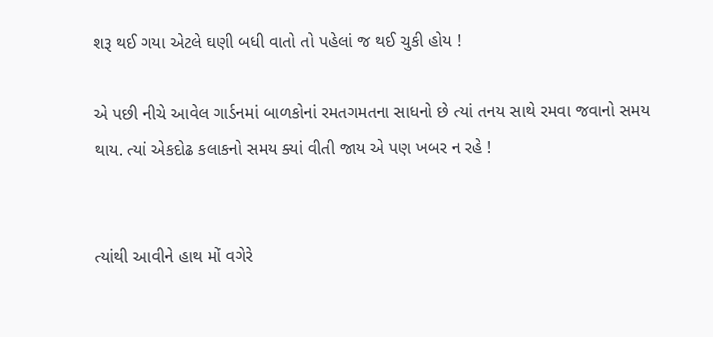શરૂ થઈ ગયા એટલે ઘણી બધી વાતો તો પહેલાં જ થઈ ચુકી હોય !

એ પછી નીચે આવેલ ગાર્ડનમાં બાળકોનાં રમતગમતના સાધનો છે ત્યાં તનય સાથે રમવા જવાનો સમય થાય. ત્યાં એકદોઢ કલાકનો સમય ક્યાં વીતી જાય એ પણ ખબર ન રહે !


ત્યાંથી આવીને હાથ મોં વગેરે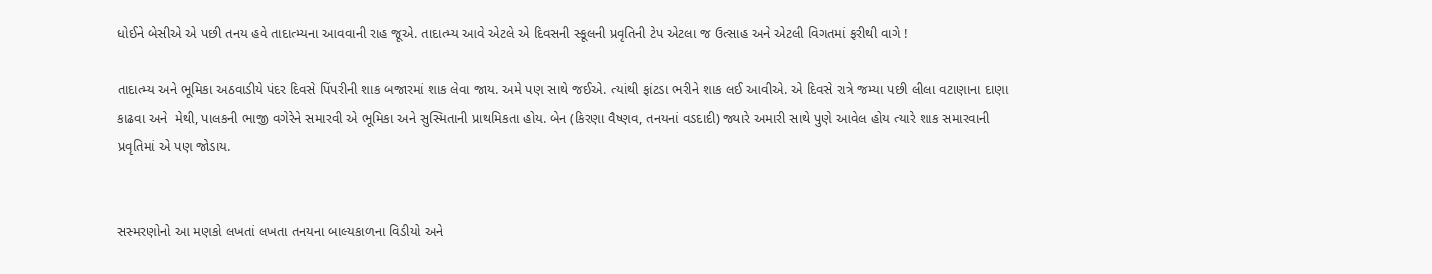ધોઈને બેસીએ એ પછી તનય હવે તાદાત્મ્યના આવવાની રાહ જૂએ. તાદાત્મ્ય આવે એટલે એ દિવસની સ્કૂલની પ્રવૃતિની ટેપ એટલા જ ઉત્સાહ અને એટલી વિગતમાં ફરીથી વાગે !

તાદાત્મ્ય અને ભૂમિકા અઠવાડીયે પંદર દિવસે પિંપરીની શાક બજારમાં શાક લેવા જાય. અમે પણ સાથે જઈએ. ત્યાંથી ફાંટડા ભરીને શાક લઈ આવીએ. એ દિવસે રાત્રે જમ્યા પછી લીલા વટાણાના દાણા કાઢવા અને  મેથી, પાલકની ભાજી વગેરેને સમારવી એ ભૂમિકા અને સુસ્મિતાની પ્રાથમિકતા હોય. બેન (કિરણા વૈષ્ણવ, તનયનાં વડદાદી) જ્યારે અમારી સાથે પુણે આવેલ હોય ત્યારે શાક સમારવાની પ્રવૃતિમાં એ પણ જોડાય.


સસ્મરણોનો આ મણકો લખતાં લખતા તનયના બાલ્યકાળના વિડીયો અને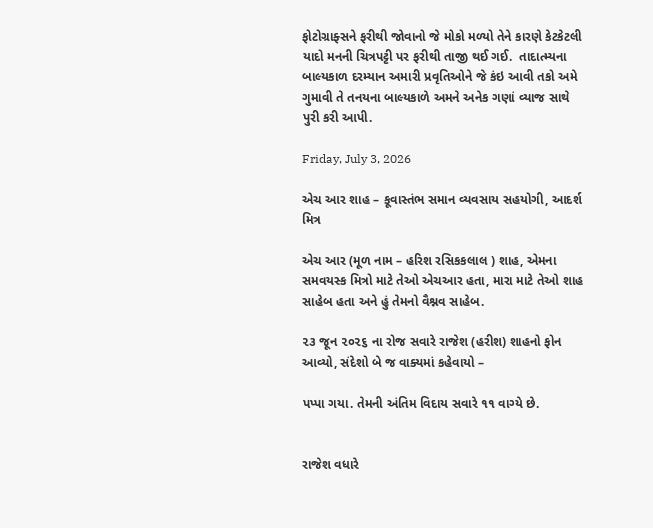ફોટોગ્રાફ્સને ફરીથી જોવાનો જે મોકો મળ્યો તેને કારણે કેટકેટલી યાદો મનની ચિત્રપટ્ટી પર ફરીથી તાજી થઈ ગઈ.  તાદાત્મ્યના બાલ્યકાળ દરમ્યાન અમારી પ્રવૃતિઓને જે કંઇ આવી તકો અમે ગુમાવી તે તનયના બાલ્યકાળે અમને અનેક ગણાં વ્યાજ સાથે પુરી કરી આપી.

Friday, July 3, 2026

એચ આર શાહ – કૂવાસ્તંભ સમાન વ્યવસાય સહયોગી, આદર્શ મિત્ર

એચ આર (મૂળ નામ – હરિશ રસિકકલાલ ) શાહ, એમના સમવયસ્ક મિત્રો માટે તેઓ એચઆર હતા, મારા માટે તેઓ શાહ સાહેબ હતા અને હું તેમનો વૈશ્નવ સાહેબ.

૨૩ જૂન ૨૦૨૬ ના રોજ સવારે રાજેશ (હરીશ) શાહનો ફોન આવ્યો, સંદેશો બે જ વાક્યમાં કહેવાયો –

પપ્પા ગયા. તેમની અંતિમ વિદાય સવારે ૧૧ વાગ્યે છે.


રાજેશ વધારે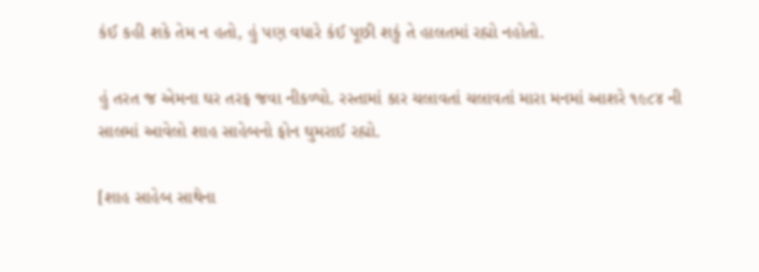કંઈ કહી શકે તેમ ન હતો, હું પણ વધારે કંઈ પૂછી શકું તે હાલતમાં રહ્યો નહોતો.

હું તરત જ એમના ઘર તરફ જવા નીકળ્યો. રસ્તામાં કાર ચલાવતાં ચલાવતાં મારા મનમાં આશરે ૧૯૮૪ ની સાલમાં આવેલો શાહ સાહેબનો ફોન ઘુમરાઈ રહ્યો.

[શાહ સાહેબ સાથેના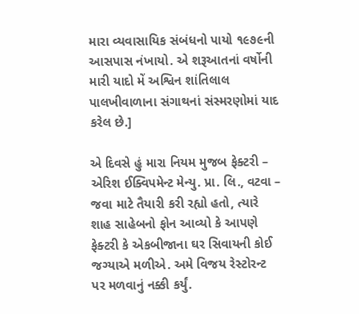મારા વ્યવાસાયિક સંબંધનો પાયો ૧૯૭૯ની આસપાસ નંખાયો. એ શરૂઆતનાં વર્ષોની મારી યાદો મેં અશ્વિન શાંતિલાલ પાલખીવાળાના સંગાથનાં સંસ્મરણોમાં યાદ કરેલ છે.]

એ દિવસે હું મારા નિયમ મુજબ ફેક્ટરી – એરિશ ઈક્વિપમેન્ટ મેન્યુ. પ્રા. લિ., વટવા – જવા માટે તૈયારી કરી રહ્યો હતો, ત્યારે શાહ સાહેબનો ફોન આવ્યો કે આપણે ફેક્ટરી કે એકબીજાના ઘર સિવાયની કોઈ જગ્યાએ મળીએ. અમે વિજય રેસ્ટોરન્ટ પર મળવાનું નક્કી કર્યું.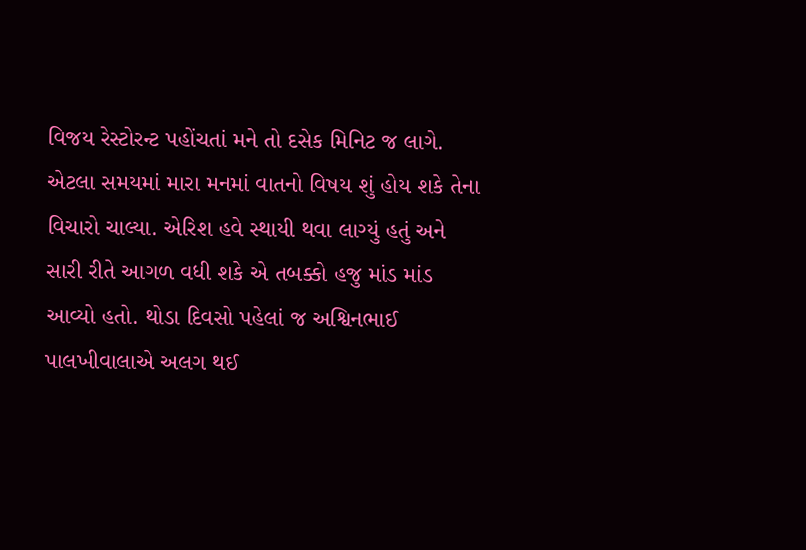વિજય રેસ્ટોરન્ટ પહોંચતાં મને તો દસેક મિનિટ જ લાગે. એટલા સમયમાં મારા મનમાં વાતનો વિષય શું હોય શકે તેના વિચારો ચાલ્યા. એરિશ હવે સ્થાયી થવા લાગ્યું હતું અને સારી રીતે આગળ વધી શકે એ તબક્કો હજુ માંડ માંડ આવ્યો હતો. થોડા દિવસો પહેલાં જ અશ્વિનભાઈ પાલખીવાલાએ અલગ થઈ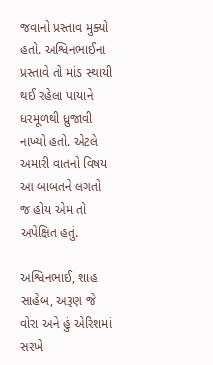જવાનો પ્રસ્તાવ મુક્યો હતો. અશ્વિનભાઈના પ્રસ્તાવે તો માંડ સ્થાયી થઈ રહેલા પાયાને ધરમૂળથી ધ્રુજાવી નાખ્યો હતો. એટલે અમારી વાતનો વિષય આ બાબતને લગતો જ હોય એમ તો અપેક્ષિત હતું.

અશ્વિનભાઈ, શાહ સાહેબ, અરૂણ જે વોરા અને હું એરિશમાં સરખે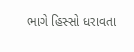ભાગે હિસ્સો ધરાવતા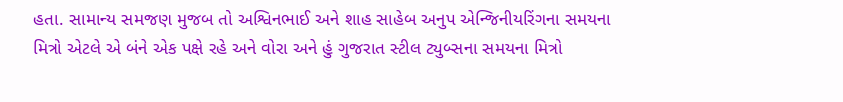હતા. સામાન્ય સમજણ મુજબ તો અશ્વિનભાઈ અને શાહ સાહેબ અનુપ એન્જિનીયરિંગના સમયના મિત્રો એટલે એ બંને એક પક્ષે રહે અને વોરા અને હું ગુજરાત સ્ટીલ ટ્યુબ્સના સમયના મિત્રો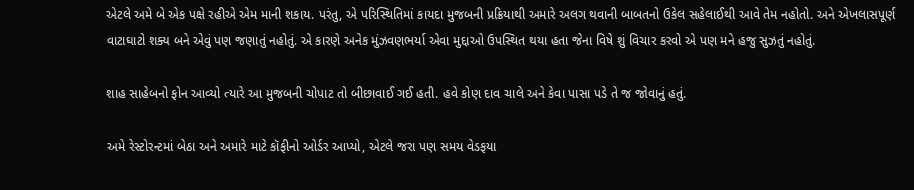એટલે અમે બે એક પક્ષે રહીએ એમ માની શકાય. પરંતુ, એ પરિસ્થિતિમાં કાયદા મુજબની પ્રક્રિયાથી અમારે અલગ થવાની બાબતનો ઉકેલ સહેલાઈથી આવે તેમ નહોતો. અને એખલાસપૂર્ણ વાટાઘાટો શક્ય બને એવું પણ જણાતું નહોતું. એ કારણે અનેક મુંઝવણભર્યા એવા મુદ્દાઓ ઉપસ્થિત થયા હતા જેના વિષે શું વિચાર કરવો એ પણ મને હજુ સુઝતું નહોતું.

શાહ સાહેબનો ફોન આવ્યો ત્યારે આ મુજબની ચોપાટ તો બીછાવાઈ ગઈ હતી. હવે કોણ દાવ ચાલે અને કેવા પાસા પડે તે જ જોવાનું હતું.

અમે રેસ્ટોરન્ટમાં બેઠા અને અમારે માટે કૉફીનો ઓર્ડર આપ્યો, એટલે જરા પણ સમય વેડફયા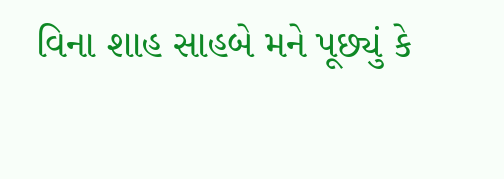વિના શાહ સાહબે મને પૂછ્યું કે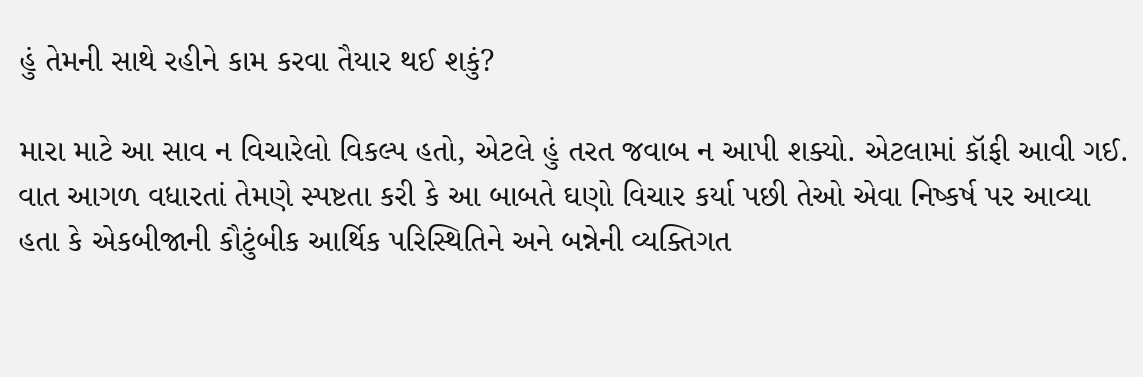હું તેમની સાથે રહીને કામ કરવા તૈયાર થઈ શકું?

મારા માટે આ સાવ ન વિચારેલો વિકલ્પ હતો, એટલે હું તરત જવાબ ન આપી શક્યો. એટલામાં કૉફી આવી ગઈ. વાત આગળ વધારતાં તેમણે સ્પષ્ટતા કરી કે આ બાબતે ઘણો વિચાર કર્યા પછી તેઓ એવા નિષ્કર્ષ પર આવ્યા હતા કે એકબીજાની કૌટુંબીક આર્થિક પરિસ્થિતિને અને બન્નેની વ્યક્તિગત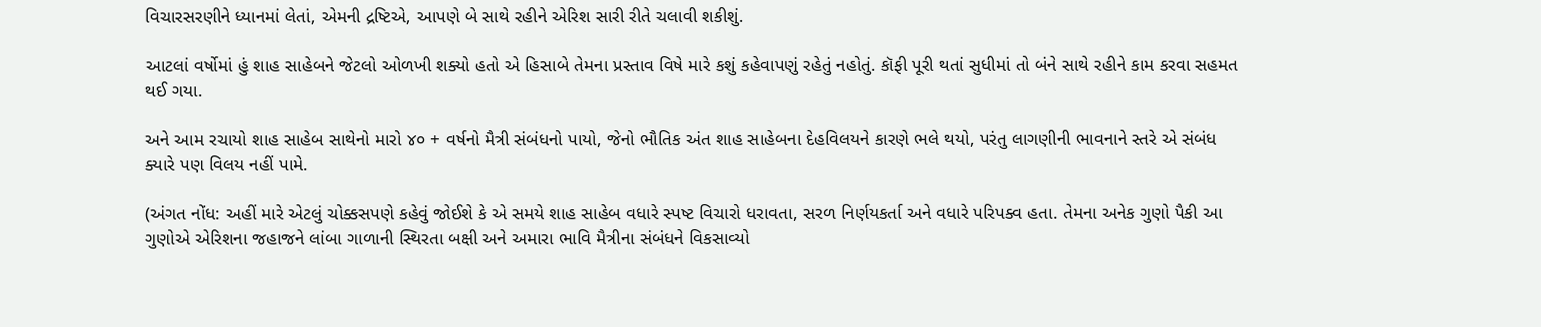વિચારસરણીને ધ્યાનમાં લેતાં, એમની દ્રષ્ટિએ, આપણે બે સાથે રહીને એરિશ સારી રીતે ચલાવી શકીશું.

આટલાં વર્ષોમાં હું શાહ સાહેબને જેટલો ઓળખી શક્યો હતો એ હિસાબે તેમના પ્રસ્તાવ વિષે મારે કશું કહેવાપણું રહેતું નહોતું. કૉફી પૂરી થતાં સુધીમાં તો બંને સાથે રહીને કામ કરવા સહમત થઈ ગયા.

અને આમ રચાયો શાહ સાહેબ સાથેનો મારો ૪૦ + વર્ષનો મૈત્રી સંબંધનો પાયો, જેનો ભૌતિક અંત શાહ સાહેબના દેહવિલયને કારણે ભલે થયો, પરંતુ લાગણીની ભાવનાને સ્તરે એ સંબંધ ક્યારે પણ વિલય નહીં પામે.

(અંગત નોંધ: અહીં મારે એટલું ચોક્કસપણે કહેવું જોઈશે કે એ સમયે શાહ સાહેબ વધારે સ્પષ્ટ વિચારો ધરાવતા, સરળ નિર્ણયકર્તા અને વધારે પરિપક્વ હતા. તેમના અનેક ગુણો પૈકી આ ગુણોએ એરિશના જહાજને લાંબા ગાળાની સ્થિરતા બક્ષી અને અમારા ભાવિ મૈત્રીના સંબંધને વિકસાવ્યો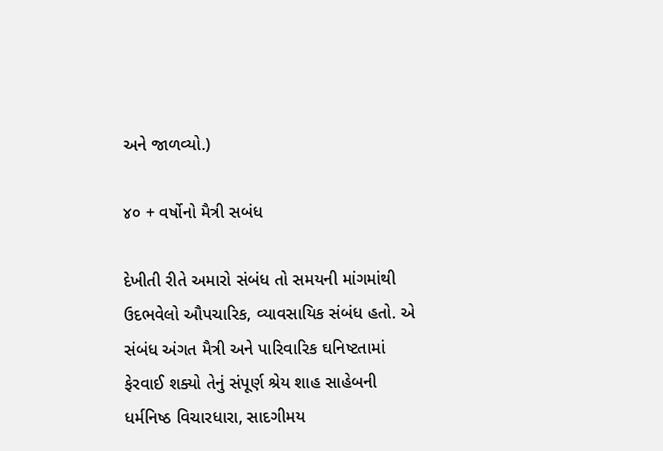અને જાળવ્યો.)

૪૦ + વર્ષોનો મૈત્રી સબંધ

દેખીતી રીતે અમારો સંબંધ તો સમયની માંગમાંથી ઉદભવેલો ઔપચારિક, વ્યાવસાયિક સંબંધ હતો. એ સંબંધ અંગત મૈત્રી અને પારિવારિક ઘનિષ્ટતામાં ફેરવાઈ શક્યો તેનું સંપૂર્ણ શ્રેય શાહ સાહેબની ધર્મનિષ્ઠ વિચારધારા, સાદગીમય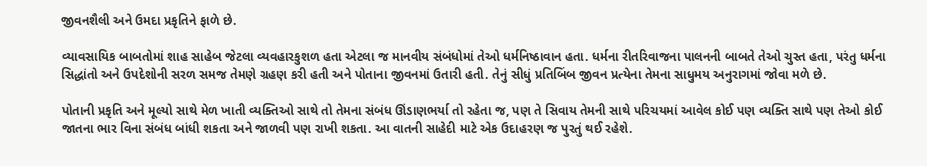જીવનશૈલી અને ઉમદા પ્રકૃતિને ફાળે છે.

વ્યાવસાયિક બાબતોમાં શાહ સાહેબ જેટલા વ્યવહારકુશળ હતા એટલા જ માનવીય સંબંધોમાં તેઓ ધર્મનિષ્ઠાવાન હતા. ધર્મના રીતરિવાજના પાલનની બાબતે તેઓ ચુસ્ત હતા, પરંતુ ધર્મના સિદ્ધાંતો અને ઉપદેશોની સરળ સમજ તેમણે ગ્રહણ કરી હતી અને પોતાના જીવનમાં ઉતારી હતી. તેનું સીધું પ્રતિબિંબ જીવન પ્રત્યેના તેમના સાધુમય અનુરાગમાં જોવા મળે છે.

પોતાની પ્રકૃતિ અને મૂલ્યો સાથે મેળ ખાતી વ્યક્તિઓ સાથે તો તેમના સંબંધ ઊંડાણભર્યા તો રહેતા જ, પણ તે સિવાય તેમની સાથે પરિચયમાં આવેલ કોઈ પણ વ્યક્તિ સાથે પણ તેઓ કોઈ જાતના ભાર વિના સંબંધ બાંધી શકતા અને જાળવી પણ રાખી શકતા. આ વાતની સાહેદી માટે એક ઉદાહરણ જ પુરતું થઈ રહેશે.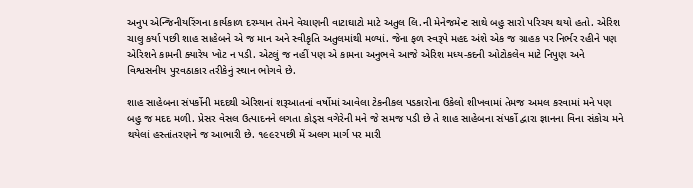અનુપ એન્જિનીયરિંગના કાર્યકાળ દરમ્યાન તેમને વેચાણની વાટાઘાટો માટે અતુલ લિ.ની મેનેજમેન્ટ સાથે બહુ સારો પરિચય થયો હતો. એરિશ ચાલુ કર્યા પછી શાહ સાહેબને એ જ માન અને સ્વીકૃતિ અતુલમાંથી મળ્યાં. જેના ફળ સ્વરૂપે મહદ અંશે એક જ ગ્રાહક પર નિર્ભર રહીને પણ એરિશને કામની ક્યારેય ખોટ ન પડી. એટલું જ નહીં પણ એ કામના અનુભવે આજે એરિશ મધ્ય-કદની ઓટોકલેવ માટે નિપુણ અને વિશ્વસનીય પુરવઠાકાર તરીકેનું સ્થાન ભોગવે છે.

શાહ સાહેબના સંપર્કોની મદદથી એરિશનાં શરૂઆતનાં વર્ષોમાં આવેલા ટેકનીકલ પડકારોના ઉકેલો શીખવામાં તેમજ અમલ કરવામાં મને પણ બહુ જ મદદ મળી. પ્રેસર વેસલ ઉત્પાદનને લગતા કોડ્સ વગેરેની મને જે સમજ પડી છે તે શાહ સાહેબના સંપર્કો દ્વારા જ્ઞાનના વિના સંકોચ મને થયેલાં હસ્તાંતરણને જ આભારી છે. ૧૯૯૨પછી મેં અલગ માર્ગ પર મારી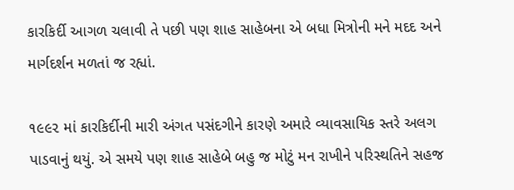કારકિર્દી આગળ ચલાવી તે પછી પણ શાહ સાહેબના એ બધા મિત્રોની મને મદદ અને માર્ગદર્શન મળતાં જ રહ્યાં.

૧૯૯૨ માં કારકિર્દીની મારી અંગત પસંદગીને કારણે અમારે વ્યાવસાયિક સ્તરે અલગ પાડવાનું થયું. એ સમયે પણ શાહ સાહેબે બહુ જ મોટું મન રાખીને પરિસ્થતિને સહજ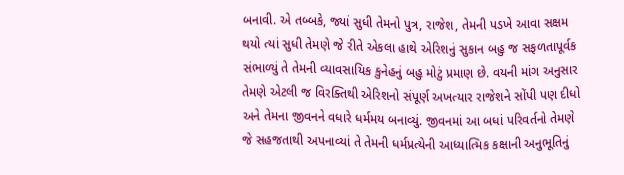બનાવી. એ તબ્બકે, જ્યાં સુધી તેમનો પુત્ર, રાજેશ, તેમની પડખે આવા સક્ષમ થયો ત્યાં સુધી તેમણે જે રીતે એકલા હાથે એરિશનું સુકાન બહુ જ સફળતાપૂર્વક સંભાળ્યું તે તેમની વ્યાવસાયિક કુનેહનું બહુ મોટું પ્રમાણ છે. વયની માંગ અનુસાર તેમણે એટલી જ વિરક્તિથી એરિશનો સંપૂર્ણ અખત્યાર રાજેશને સોંપી પણ દીધો અને તેમના જીવનને વધારે ધર્મમય બનાવ્યું. જીવનમાં આ બધાં પરિવર્તનો તેમણે જે સહજતાથી અપનાવ્યાં તે તેમની ધર્મપ્રત્યેની આધ્યાત્મિક કક્ષાની અનુભૂતિનું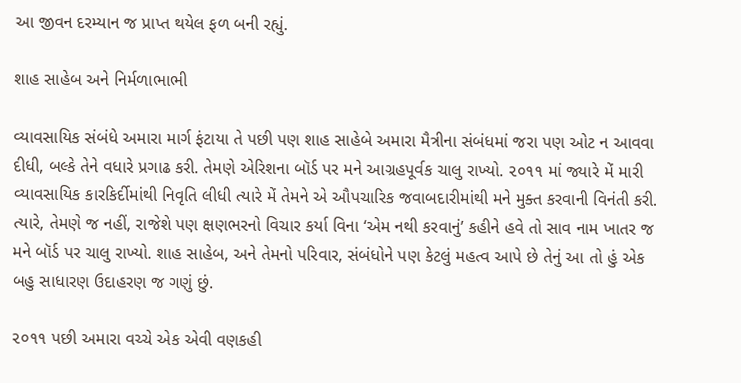આ જીવન દરમ્યાન જ પ્રાપ્ત થયેલ ફળ બની રહ્યું.

શાહ સાહેબ અને નિર્મળાભાભી

વ્યાવસાયિક સંબંધે અમારા માર્ગ ફંટાયા તે પછી પણ શાહ સાહેબે અમારા મૈત્રીના સંબંધમાં જરા પણ ઓટ ન આવવા દીધી, બલ્કે તેને વધારે પ્રગાઢ કરી. તેમણે એરિશના બૉર્ડ પર મને આગ્રહપૂર્વક ચાલુ રાખ્યો. ૨૦૧૧ માં જ્યારે મેં મારી વ્યાવસાયિક કારકિર્દીમાંથી નિવૃતિ લીધી ત્યારે મેં તેમને એ ઔપચારિક જવાબદારીમાંથી મને મુક્ત કરવાની વિનંતી કરી. ત્યારે, તેમણે જ નહીં, રાજેશે પણ ક્ષણભરનો વિચાર કર્યા વિના ‘એમ નથી કરવાનું’ કહીને હવે તો સાવ નામ ખાતર જ મને બૉર્ડ પર ચાલુ રાખ્યો. શાહ સાહેબ, અને તેમનો પરિવાર, સંબંધોને પણ કેટલું મહત્વ આપે છે તેનું આ તો હું એક બહુ સાધારણ ઉદાહરણ જ ગણું છું.

૨૦૧૧ પછી અમારા વચ્ચે એક એવી વણકહી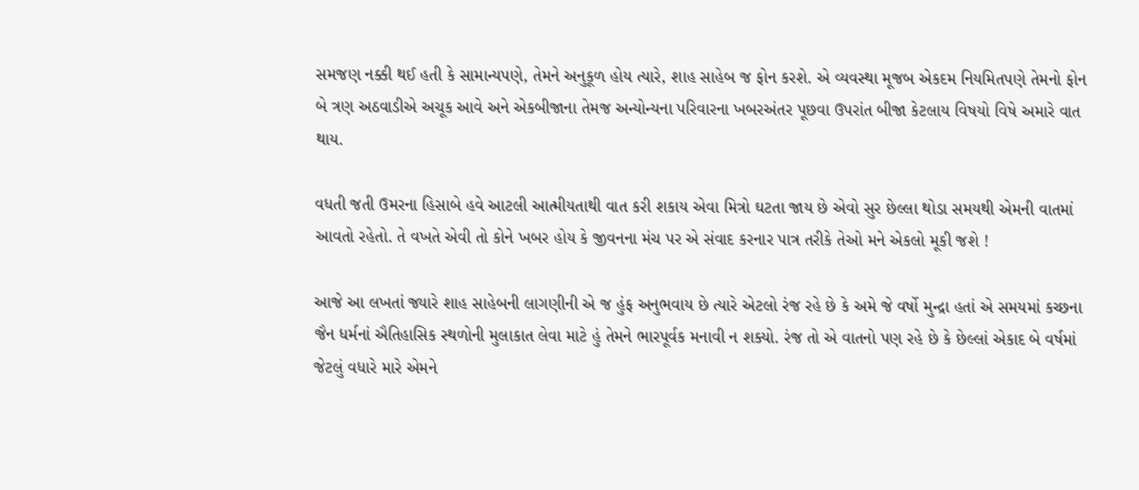સમજણ નક્કી થઈ હતી કે સામાન્યપણે, તેમને અનુકૂળ હોય ત્યારે, શાહ સાહેબ જ ફોન કરશે. એ વ્યવસ્થા મૂજબ એકદમ નિયમિતપણે તેમનો ફોન બે ત્રણ અઠવાડીએ અચૂક આવે અને એકબીજાના તેમજ અન્યોન્યના પરિવારના ખબરઅંતર પૂછવા ઉપરાંત બીજા કેટલાય વિષયો વિષે અમારે વાત થાય.

વધતી જતી ઉમરના હિસાબે હવે આટલી આત્મીયતાથી વાત કરી શકાય એવા મિત્રો ઘટતા જાય છે એવો સુર છેલ્લા થોડા સમયથી એમની વાતમાં આવતો રહેતો. તે વખતે એવી તો કોને ખબર હોય કે જીવનના મંચ પર એ સંવાદ કરનાર પાત્ર તરીકે તેઓ મને એકલો મૂકી જશે !

આજે આ લખતાં જ્યારે શાહ સાહેબની લાગણીની એ જ હુંફ અનુભવાય છે ત્યારે એટલો રંજ રહે છે કે અમે જે વર્ષો મુન્દ્રા હતાં એ સમયમાં કચ્છના જૈન ધર્મનાં ઐતિહાસિક સ્થળોની મુલાકાત લેવા માટે હું તેમને ભારપૂર્વક મનાવી ન શક્યો. રંજ તો એ વાતનો પણ રહે છે કે છેલ્લાં એકાદ બે વર્ષમાં જેટલું વધારે મારે એમને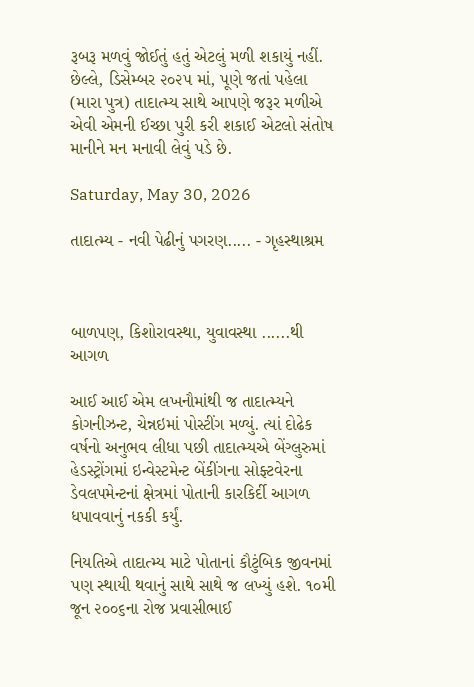રૂબરૂ મળવું જોઈતું હતું એટલું મળી શકાયું નહીં. છેલ્લે, ડિસેમ્બર ૨૦૨૫ માં, પૂણે જતાં પહેલા (મારા પુત્ર) તાદાત્મ્ય સાથે આપણે જરૂર મળીએ એવી એમની ઈચ્છા પુરી કરી શકાઈ એટલો સંતોષ માનીને મન મનાવી લેવું પડે છે.

Saturday, May 30, 2026

તાદાત્મ્ય - નવી પેઢીનું પગરણ..... - ગૃહસ્થાશ્રમ



બાળપણ, કિશોરાવસ્થા, યુવાવસ્થા ......થી આગળ

આઈ આઈ એમ લખનૌમાંથી જ તાદાત્મ્યને કોગનીઝન્ટ, ચેન્નઇમાં પોસ્ટીંગ મળ્યું. ત્યાં દોઢેક વર્ષનો અનુભવ લીધા પછી તાદાત્મ્યએ બેંગ્લુરુમાં હેડસ્ટ્રોંગમાં ઇન્વેસ્ટમેન્ટ બેંકીંગના સોફ્ટવેરના ડેવલપમેન્ટનાં ક્ષેત્રમાં પોતાની કારકિર્દી આગળ ધપાવવાનું નકકી કર્યું.

નિયતિએ તાદાત્મ્ય માટે પોતાનાં કૌટુંબિક જીવનમાં પણ સ્થાયી થવાનું સાથે સાથે જ લખ્યું હશે. ૧૦મી જૂન ૨૦૦૬ના રોજ પ્રવાસીભાઈ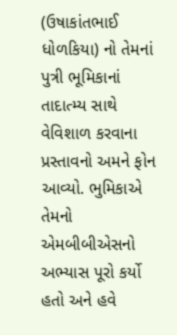(ઉષાકાંતભાઈ ધોળકિયા) નો તેમનાં પુત્રી ભૂમિકાનાં તાદાત્મ્ય સાથે વેવિશાળ કરવાના પ્રસ્તાવનો અમને ફોન આવ્યો. ભુમિકાએ તેમનો એમબીબીએસનો અભ્યાસ પૂરો કર્યો હતો અને હવે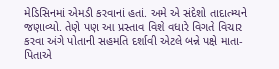મેડિસિનમાં એમડી કરવાનાં હતાં. અમે એ સંદેશો તાદાત્મ્યને જણાવ્યો. તેણે પણ આ પ્રસ્તાવ વિશે વધારે વિગતે વિચાર કરવા અંગે પોતાની સહમતિ દર્શાવી એટલે બન્ને પક્ષે માતા-પિતાએ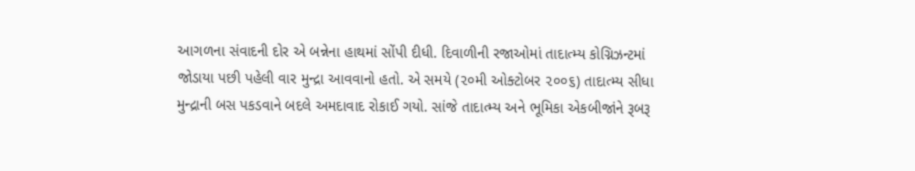આગળના સંવાદની દોર એ બન્નેના હાથમાં સોંપી દીધી. દિવાળીની રજાઓમાં તાદાત્મ્ય કોગ્નિઝન્ટમાં જોડાયા પછી પહેલી વાર મુન્દ્રા આવવાનો હતો. એ સમયે (૨૦મી ઓક્ટોબર ૨૦૦૬) તાદાત્મ્ય સીધા મુન્દ્રાની બસ પકડવાને બદલે અમદાવાદ રોકાઈ ગયો. સાંજે તાદાત્મ્ય અને ભૂમિકા એકબીજાંને રૂબરૂ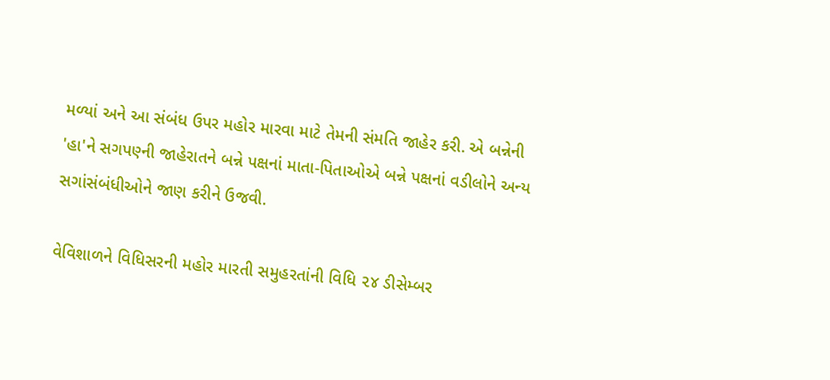મળ્યાં અને આ સંબંધ ઉપર મહોર મારવા માટે તેમની સંમતિ જાહેર કરી. એ બન્નેની 'હા'ને સગપણ્ની જાહેરાતને બન્ને પક્ષનાં માતા-પિતાઓએ બન્ને પક્ષનાં વડીલોને અન્ય સગાંસંબંધીઓને જાણ કરીને ઉજવી.

વેવિશાળને વિધિસરની મહોર મારતી સમુહરતાંની વિધિ ૨૪ ડીસેમ્બર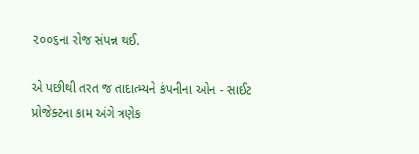૨૦૦૬ના રોજ સંપન્ન થઈ.

એ પછીથી તરત જ તાદાત્મ્યને કંપનીના ઓન - સાઈટ પ્રોજેક્ટના કામ અંગે ત્રણેક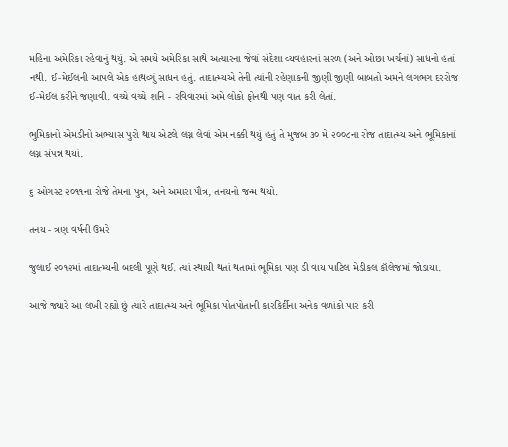મહિના અમેરિકા રહેવાનું થયું. એ સમયે અમેરિકા સાથે અત્યારના જેવાં સંદેશા વ્યવહારનાં સરળ (અને ઓછા ખર્ચનાં) સાધનો હતાં નથી. ઈ-મેઈલની આપલે એક હાથવ્ગું સાધન હતું. તાદાત્મ્યએ તેની ત્યાંની રહેણાકની જીણી જીણી બાબતો અમને લગભગ દરરોજ ઈ-મેઈલ કરીને જણાવી. વચ્ચે વચ્ચે શનિ - રવિવારમાં અમે લોકો ફોનથી પણ વાત કરી લેતાં.

ભુમિકાનો એમડીનો અભ્યાસ પુરો થાય એટલે લગ્ન લેવાં એમ નક્કી થયું હતું તે મુજબ ૩૦ મે ૨૦૦૮ના રોજ તાદાત્મ્ય અને ભૂમિકાનાં લગ્ન સંપન્ન થયાં.

૬ ઓગસ્ટ ૨૦૧૧ના રોજે તેમના પુત્ર, અને અમારા પૌત્ર, તનયનો જન્મ થયો.

તનય - ત્રણ વર્ષની ઉમરે

જુલાઈ ૨૦૧૨માં તાદાત્મ્યની બદલી પૂણે થઈ. ત્યાં સ્થાયી થતાં થતામાં ભૂમિકા પણ ડી વાય પાટિલ મેડીકલ કૉલેજમાં જોડાયા.

આજે જ્યારે આ લખી રહ્યો છું ત્યારે તાદાત્મ્ય અને ભૂમિકા પોતપોતાની કારકિર્દીના અનેક વળાંકો પાર કરી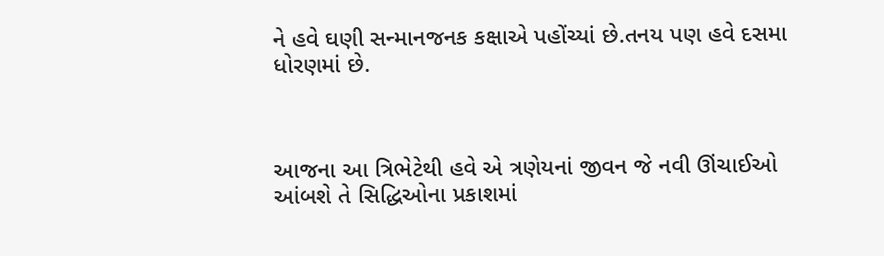ને હવે ઘણી સન્માનજનક કક્ષાએ પહોંચ્યાં છે.તનય પણ હવે દસમા ધોરણમાં છે.



આજના આ ત્રિભેટેથી હવે એ ત્રણેયનાં જીવન જે નવી ઊંચાઈઓ આંબશે તે સિદ્ધિઓના પ્રકાશમાં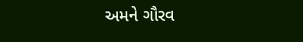અમને ગૌરવ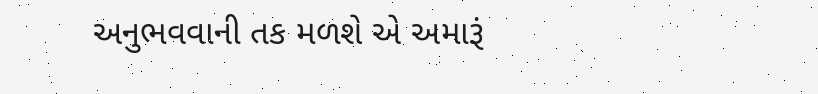અનુભવવાની તક મળશે એ અમારૂં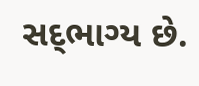સદ્‍ભાગ્ય છે.